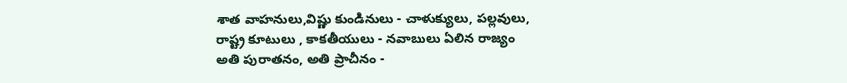శాత వాహనులు,విష్ణు కుండినులు - చాళుక్యులు, పల్లవులు,
రాష్ట్ర కూటులు , కాకతీయులు - నవాబులు ఏలిన రాజ్యం
అతి పురాతనం, అతి ప్రాచీనం -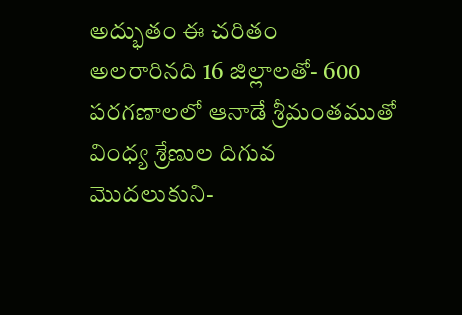అద్భుతం ఈ చరితం
అలరారినది 16 జిల్లాలతో- 600 పరగణాలలో ఆనాడే శ్రీమంతముతో
వింధ్య శ్రేణుల దిగువ మొదలుకుని-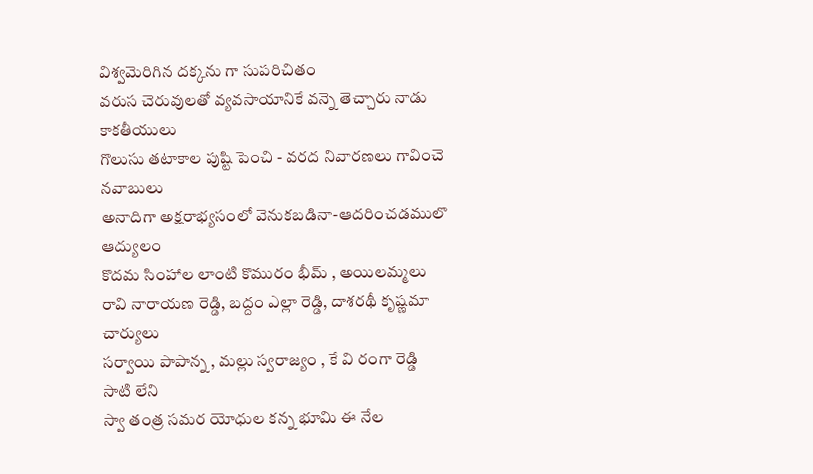విశ్వమెరిగిన దక్కను గా సుపరిచితం
వరుస చెరువులతో వ్యవసాయానికే వన్నె తెచ్చారు నాడు కాకతీయులు
గొలుసు తటాకాల పుష్టి పెంచి - వరద నివారణలు గావించె నవాబులు
అనాదిగా అక్షరాభ్యసంలో వెనుకబడినా-ఆదరించడములొ ఆద్యులం
కొదమ సింహాల లాంటి కొమురం భీమ్ , అయిలమ్మలు
రావి నారాయణ రెడ్డి, బద్దం ఎల్లా రెడ్డి, దాశరథీ కృష్ణమా చార్యులు
సర్వాయి పాపాన్న , మల్లు స్వరాజ్యం , కే వి రంగా రెడ్డి
సాటి లేని
స్వా తంత్ర సమర యోధుల కన్న భూమి ఈ నేల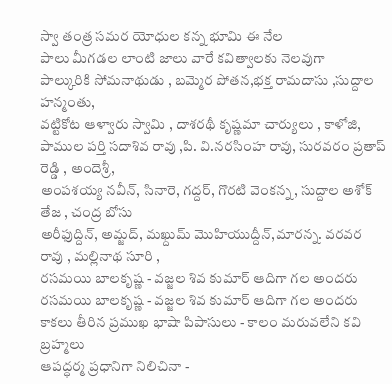స్వా తంత్ర సమర యోధుల కన్న భూమి ఈ నేల
పాలు మీగడల లాంటి జాలు వారే కవిత్వాలకు నెలవుగా
పాల్కురికి సోమనాథుడు , బమ్మెర పోతన,భక్త రామదాసు ,సుద్దాల హన్మంతు,
వట్టికోట ఆళ్వారు స్వామి , దాశరథీ కృష్ణమా చార్యులు , కాళోజి,
పాముల పర్తి సదాశివ రావు ,పి. వి.నరసింహ రావు, సురవరం ప్రతాప్ రెడ్డి , అందెశ్రీ,
అంపశయ్య నవీన్, సినారె, గద్దర్, గొరటి వెంకన్న, సుద్దాల అశోక్ తేజ , చంద్ర బోసు
అరీఫుద్దిన్, అమ్జద్, మఖ్దుమ్ మొహియుద్దీన్,మారన్న. వరవర రావు , మల్లినాథ సూరి ,
రసమయి బాలకృష్ణ - వజ్జల శివ కుమార్ ఆదిగా గల అందరు
రసమయి బాలకృష్ణ - వజ్జల శివ కుమార్ ఆదిగా గల అందరు
కాకలు తీరిన ప్రముఖ భాషా పిపాసులు - కాలం మరువలేని కవి బ్రహ్మలు
ఆపద్ధర్మ ప్రధానిగా నిలిచినా -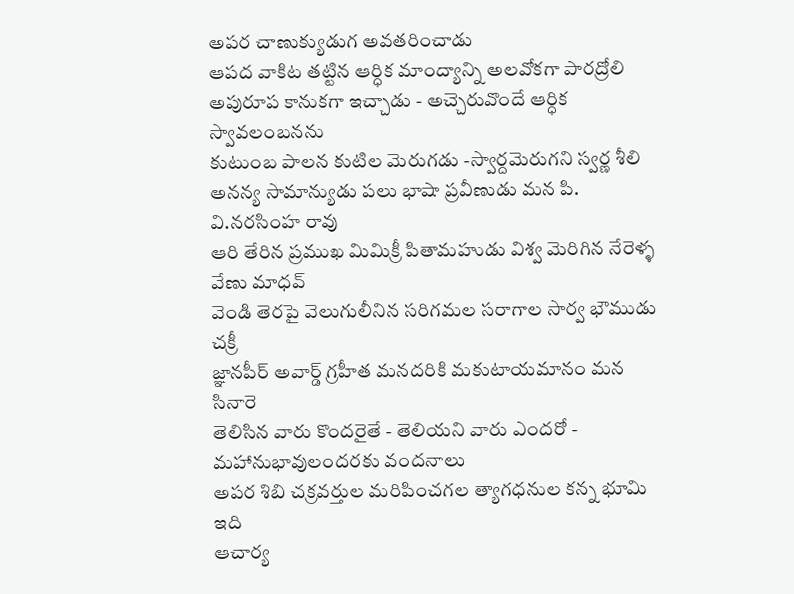అపర చాణుక్యుడుగ అవతరించాడు
ఆపద వాకిట తట్టిన ఆర్ధిక మాంద్యాన్ని అలవోకగా పారద్రోలి
అపురూప కానుకగా ఇచ్చాడు - అచ్చెరువొందే ఆర్ధిక స్వావలంబనను
కుటుంబ పాలన కుటిల మెరుగడు -స్వార్దమెరుగని స్వర్ణ శీలి
అనన్య సామాన్యుడు పలు భాషా ప్రవీణుడు మన పి. వి.నరసింహ రావు
ఆరి తేరిన ప్రముఖ మిమిక్రీ పితామహుడు విశ్వ మెరిగిన నేరెళ్ళ వేణు మాధవ్
వెండి తెరపై వెలుగులీనిన సరిగమల సరాగాల సార్వ భౌముడు చక్రీ
జ్ఞానపీర్ అవార్డ్ గ్రహీత మనదరికి మకుటాయమానం మన సినారె
తెలిసిన వారు కొందరైతే - తెలియని వారు ఎందరో - మహానుభావులందరకు వందనాలు
అపర శిబి చక్రవర్తుల మరిపించగల త్యాగధనుల కన్న భూమి ఇది
ఆచార్య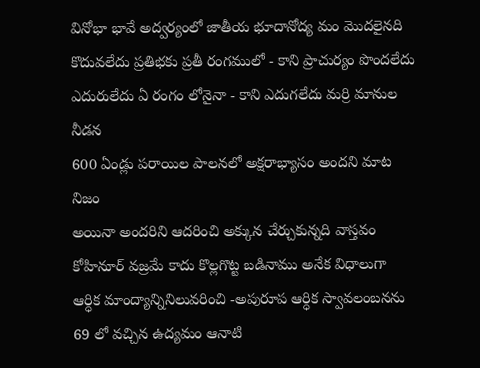వినోభా భావే అద్వర్యంలో జాతీయ భూదానోద్య మం మొదలైనది
కొదువలేదు ప్రతిభకు ప్రతీ రంగములో - కాని ప్రాచుర్యం పొందలేదు
ఎదురులేదు ఏ రంగం లోనైనా - కాని ఎదుగలేదు మర్రి మానుల నీడన
600 ఏండ్లు పరాయిల పాలనలో అక్షరాభ్యాసం అందని మాట నిజం
అయినా అందరిని ఆదరించి అక్కున చేర్చుకున్నది వాస్తవం
కోహినూర్ వజ్రమే కాదు కొల్లగొట్ట బడినాము అనేక విధాలుగా
ఆర్ధిక మాంద్యాన్నినిలువరించి -అపురూప ఆర్ధిక స్వావలంబనను
69 లో వచ్చిన ఉద్యమం ఆనాటి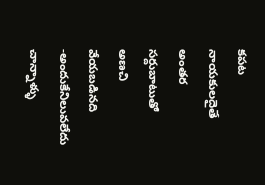కపట నాయకులదైతే
అంతర సర్దుబాటుతో అణచి వేయబడినది -అందుకేనిలువలేదు చాన్నాళ్ళు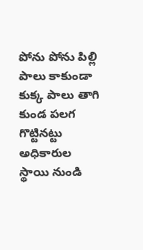పోను పోను పిల్లి పాలు కాకుండా కుక్క పాలు తాగి కుండ పలగ గొట్టినట్టు
అధికారుల స్థాయి నుండి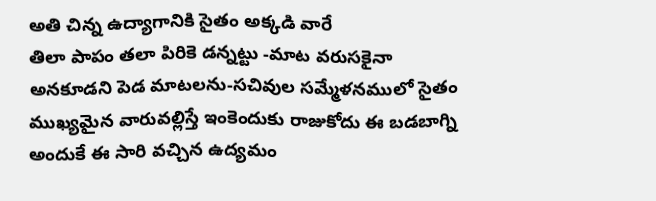అతి చిన్న ఉద్యాగానికి సైతం అక్కడి వారే
తిలా పాపం తలా పిరికె డన్నట్టు -మాట వరుసకైనా
అనకూడని పెడ మాటలను-సచివుల సమ్మేళనములో సైతం
ముఖ్యమైన వారువల్లిస్తే ఇంకెందుకు రాజుకోదు ఈ బడబాగ్ని
అందుకే ఈ సారి వచ్చిన ఉద్యమం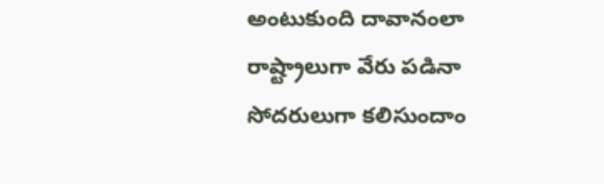అంటుకుంది దావానంలా
రాష్ట్రాలుగా వేరు పడినా సోదరులుగా కలిసుందాం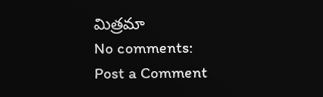మిత్రమా
No comments:
Post a Comment